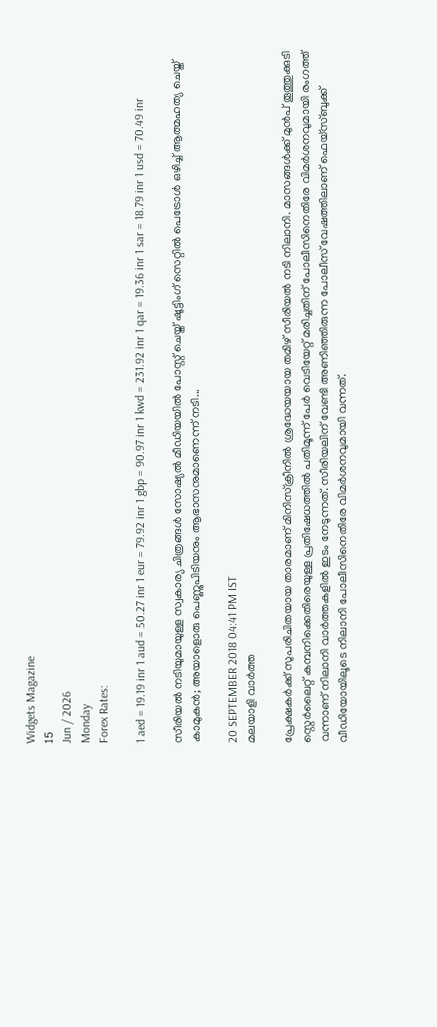Widgets Magazine
15
Jun / 2026
Monday
Forex Rates:

1 aed = 19.19 inr 1 aud = 50.27 inr 1 eur = 79.92 inr 1 gbp = 90.97 inr 1 kwd = 231.92 inr 1 qar = 19.36 inr 1 sar = 18.79 inr 1 usd = 70.49 inr

സീരിയൽ നടിയുമായുള്ള സ്വകാര്യ ചിത്രങ്ങൾ സോഷ്യൽ മീഡിയയിൽ പോസ്റ്റ് ചെയ്ത് ഷൂട്ടിംഗ് സെറ്റില്‍ പെട്രോൾ ഒഴിച്ച് ആത്മഹത്യ ചെയ്ത് കാമുകൻ; അയാളൊരു പെണ്ണുപിടിയനും ആഭാസനുമാണെന്ന് നടി...

20 SEPTEMBER 2018 04:41 PM IST
മലയാളി വാര്‍ത്ത

പ്രേക്ഷകർക്ക് സുപരിചിതയായ താരമാണ് മിനിസ്‌ക്രീനിൽ ശ്രദ്ധേയയായ തമിഴ് സീരിയൽ നടി നിലാനി. മാസങ്ങള്‍ക്ക് മുന്‍പ് തൂത്തുക്കുടി സ്റ്റെര്‍ലൈറ്റ് കമ്പനിക്കെതിരെയുള്ള പ്രതിഷേധത്തില്‍ പതിമൂന്ന് പേര്‍ വെടിയേറ്റ് മരിച്ചതിന് പോലീസിനെതിരേ വിമര്‍ശനവുമായി രംഗത്ത് വന്നാണ് നിലാനി വാര്‍ത്തകളില്‍ ഇടം നേടുന്നത്. സീരിയലിന് വേണ്ടി അണിഞ്ഞിരുന്ന പോലീസ് വേഷത്തിലാണ് ഫെയ്‌സ്ബുക്ക് വീഡിയോയിലൂടെ നിലാനി പോലീസിനെതിരേ വിമര്‍ശനവുമായി വന്നത്.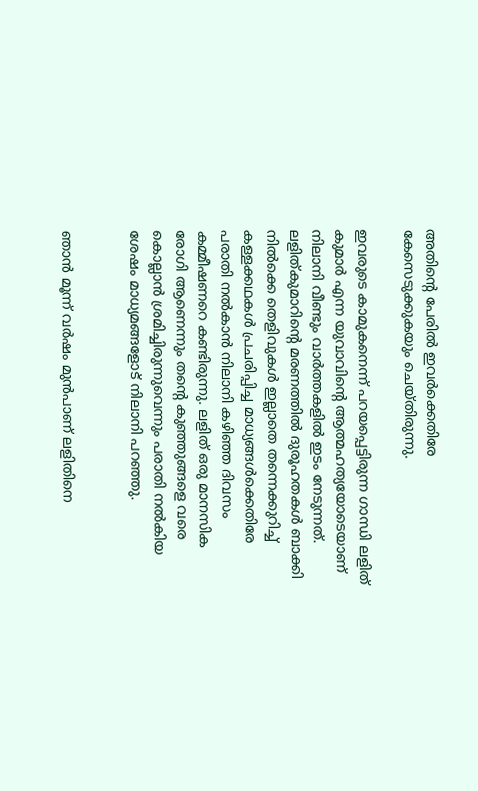അതിന്റെ പേരില്‍ ഇവര്‍ക്കെതിരേ കേസെടുക്കുകയും ചെയ്തിരുന്നു.

ഇവരുടെ കാമുകനെന്ന് പറയപ്പെട്ടിരുന്ന ഗാന്ധി ലളിത് കുമാര്‍ എന്ന യുവാവിന്റെ ആത്മഹത്യയോടെയാണ് നിലാനി വീണ്ടും വാര്‍ത്തകളില്‍ ഇടം നേടുന്നത്. ലളിത്കുമാറിന്റെ മരണത്തില്‍ ദുരൂഹതകള്‍ ബാക്കി നില്‍ക്കെ തെളിവുകള്‍ ഇല്ലാതെ തന്നെക്കുറിച്ച് കള്ളക്കഥകള്‍ പ്രചരിപ്പിച്ച മാധ്യങ്ങള്‍ക്കെതിരേ പരാതി നല്‍കാന്‍ നിലാനി കഴിഞ്ഞ ദിവസം കമ്മീഷണറെ കണ്ടിരുന്നു. ലളിത് ഒരു മാനസിക രോഗി ആണെന്നും തന്റെ കുഞ്ഞുങ്ങളെ വരെ കൊല്ലാന്‍ ശ്രമിച്ചിരുന്നുവെന്നും പരാതി നല്‍കിയ ശേഷം മാധ്യമങ്ങളോട് നിലാനി പറഞ്ഞു.


ഞാന്‍ മൂന്ന് വര്‍ഷം മുന്‍പാണ് ലളിതിനെ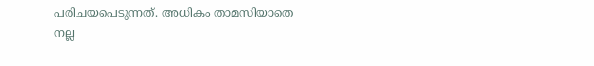പരിചയപെടുന്നത്. അധികം താമസിയാതെ നല്ല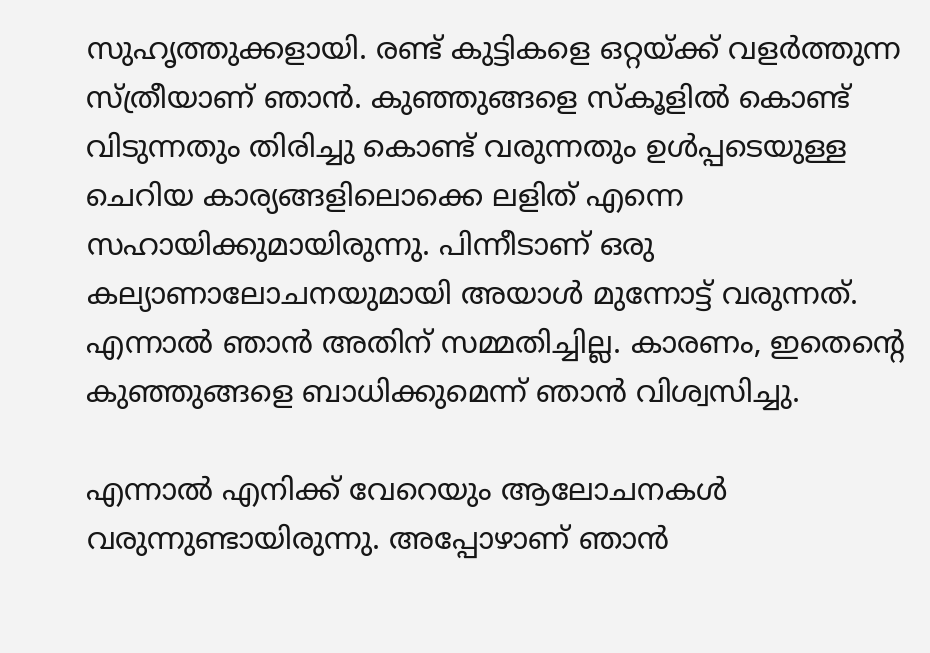സുഹൃത്തുക്കളായി. രണ്ട് കുട്ടികളെ ഒറ്റയ്ക്ക് വളര്‍ത്തുന്ന സ്ത്രീയാണ് ഞാന്‍. കുഞ്ഞുങ്ങളെ സ്‌കൂളില്‍ കൊണ്ട് വിടുന്നതും തിരിച്ചു കൊണ്ട് വരുന്നതും ഉള്‍പ്പടെയുള്ള ചെറിയ കാര്യങ്ങളിലൊക്കെ ലളിത് എന്നെ സഹായിക്കുമായിരുന്നു. പിന്നീടാണ് ഒരു കല്യാണാലോചനയുമായി അയാള്‍ മുന്നോട്ട് വരുന്നത്. എന്നാല്‍ ഞാന്‍ അതിന് സമ്മതിച്ചില്ല. കാരണം, ഇതെന്റെ കുഞ്ഞുങ്ങളെ ബാധിക്കുമെന്ന് ഞാന്‍ വിശ്വസിച്ചു.

എന്നാല്‍ എനിക്ക് വേറെയും ആലോചനകള്‍ വരുന്നുണ്ടായിരുന്നു. അപ്പോഴാണ് ഞാന്‍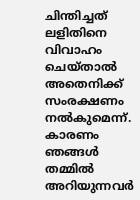ചിന്തിച്ചത് ലളിതിനെ വിവാഹം ചെയ്താല്‍ അതെനിക്ക് സംരക്ഷണം നല്‍കുമെന്ന്. കാരണം ഞങ്ങള്‍ തമ്മില്‍ അറിയുന്നവര്‍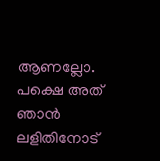ആണല്ലോ. പക്ഷെ അത് ഞാന്‍ ലളിതിനോട്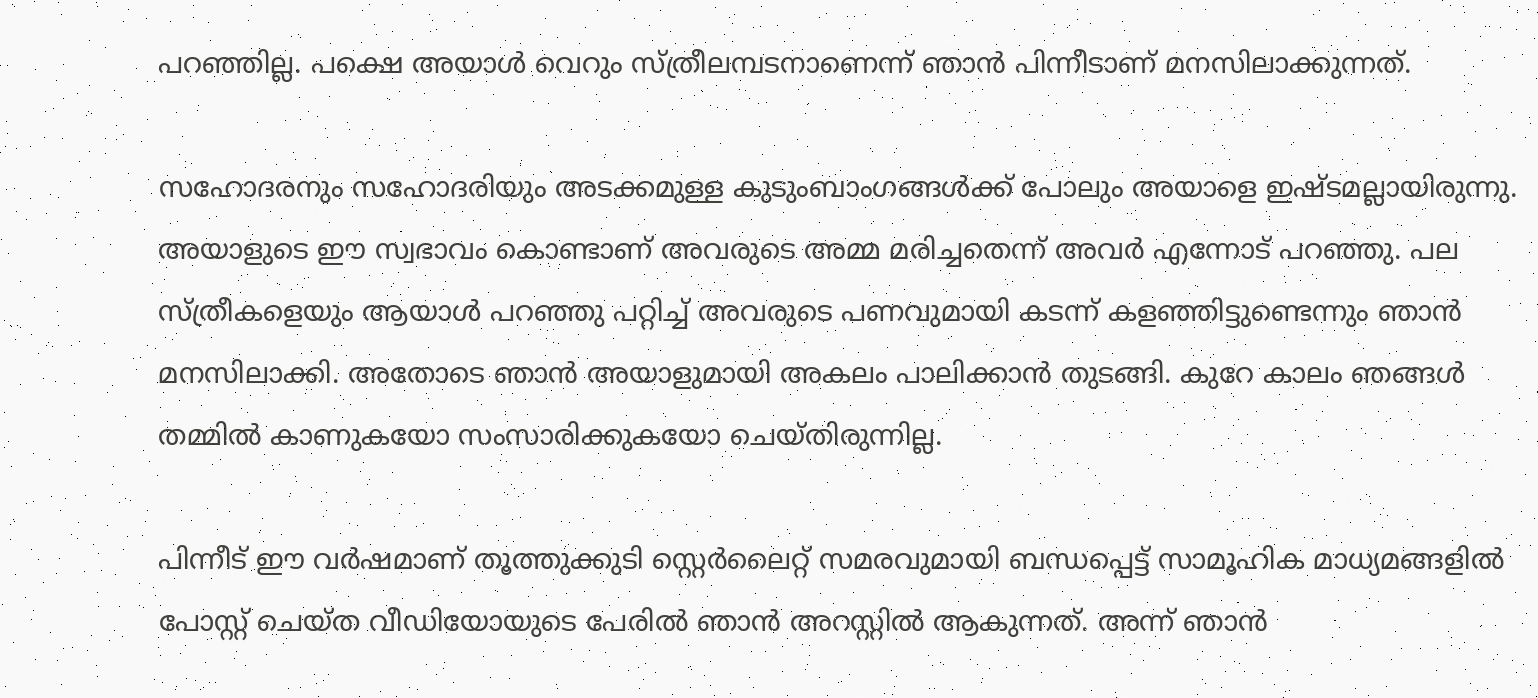പറഞ്ഞില്ല. പക്ഷെ അയാള്‍ വെറും സ്ത്രീലമ്പടനാണെന്ന് ഞാന്‍ പിന്നീടാണ് മനസിലാക്കുന്നത്.

സഹോദരനും സഹോദരിയും അടക്കമുള്ള കുടുംബാംഗങ്ങള്‍ക്ക് പോലും അയാളെ ഇഷ്ടമല്ലായിരുന്നു. അയാളുടെ ഈ സ്വഭാവം കൊണ്ടാണ് അവരുടെ അമ്മ മരിച്ചതെന്ന് അവര്‍ എന്നോട് പറഞ്ഞു. പല സ്ത്രീകളെയും ആയാള്‍ പറഞ്ഞു പറ്റിച്ച് അവരുടെ പണവുമായി കടന്ന് കളഞ്ഞിട്ടുണ്ടെന്നും ഞാന്‍ മനസിലാക്കി. അതോടെ ഞാന്‍ അയാളുമായി അകലം പാലിക്കാന്‍ തുടങ്ങി. കുറേ കാലം ഞങ്ങള്‍ തമ്മില്‍ കാണുകയോ സംസാരിക്കുകയോ ചെയ്തിരുന്നില്ല.

പിന്നീട് ഈ വര്‍ഷമാണ് തൂത്തുക്കുടി സ്റ്റെര്‍ലൈറ്റ് സമരവുമായി ബന്ധപ്പെട്ട് സാമൂഹിക മാധ്യമങ്ങളില്‍ പോസ്റ്റ് ചെയ്ത വീഡിയോയുടെ പേരില്‍ ഞാന്‍ അറസ്റ്റില്‍ ആകുന്നത്. അന്ന് ഞാന്‍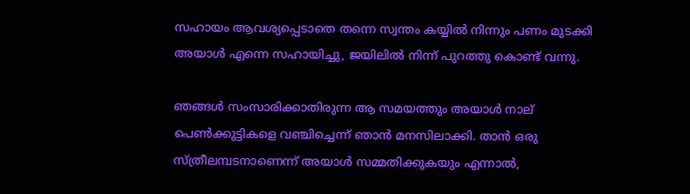സഹായം ആവശ്യപ്പെടാതെ തന്നെ സ്വന്തം കയ്യില്‍ നിന്നും പണം മുടക്കി അയാള്‍ എന്നെ സഹായിച്ചു, ജയിലില്‍ നിന്ന് പുറത്തു കൊണ്ട് വന്നു.

ഞങ്ങള്‍ സംസാരിക്കാതിരുന്ന ആ സമയത്തും അയാള്‍ നാല് പെണ്‍ക്കുട്ടികളെ വഞ്ചിച്ചെന്ന് ഞാന്‍ മനസിലാക്കി. താന്‍ ഒരു സ്ത്രീലമ്പടനാണെന്ന് അയാള്‍ സമ്മതിക്കുകയും എന്നാല്‍,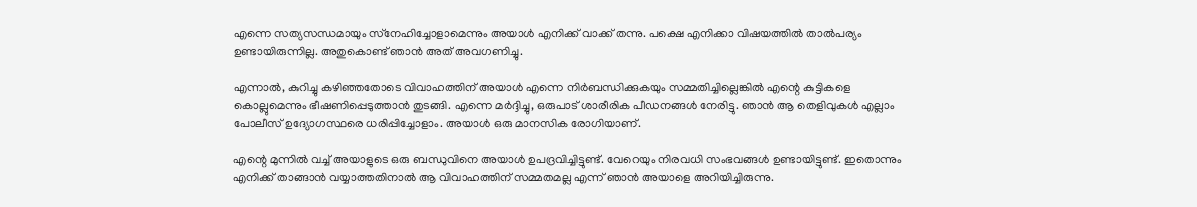എന്നെ സത്യസന്ധമായും സ്‌നേഹിച്ചോളാമെന്നും അയാള്‍ എനിക്ക് വാക്ക് തന്നു. പക്ഷെ എനിക്കാ വിഷയത്തില്‍ താല്‍പര്യം ഉണ്ടായിരുന്നില്ല. അതുകൊണ്ട് ഞാന്‍ അത് അവഗണിച്ചു.

എന്നാല്‍, കുറിച്ചു കഴിഞ്ഞതോടെ വിവാഹത്തിന് അയാള്‍ എന്നെ നിര്‍ബന്ധിക്കുകയും സമ്മതിച്ചില്ലെങ്കില്‍ എന്റെ കുട്ടികളെ കൊല്ലുമെന്നും ഭീഷണിപ്പെടുത്താന്‍ തുടങ്ങി. എന്നെ മര്‍ദ്ദിച്ചു, ഒരുപാട് ശാരീരിക പീഡനങ്ങള്‍ നേരിട്ടു. ഞാന്‍ ആ തെളിവുകള്‍ എല്ലാം പോലീസ് ഉദ്യോഗസ്ഥരെ ധരിപ്പിച്ചോളാം. അയാള്‍ ഒരു മാനസിക രോഗിയാണ്.

എന്റെ മുന്നില്‍ വച്ച് അയാളുടെ ഒരു ബന്ധുവിനെ അയാള്‍ ഉപദ്രവിച്ചിട്ടുണ്ട്. വേറെയും നിരവധി സംഭവങ്ങള്‍ ഉണ്ടായിട്ടുണ്ട്. ഇതൊന്നും എനിക്ക് താങ്ങാന്‍ വയ്യാത്തതിനാല്‍ ആ വിവാഹത്തിന് സമ്മതമല്ല എന്ന് ഞാന്‍ അയാളെ അറിയിച്ചിരുന്നു.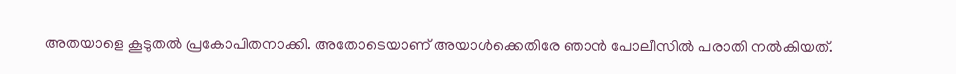അതയാളെ കൂടുതല്‍ പ്രകോപിതനാക്കി. അതോടെയാണ് അയാള്‍ക്കെതിരേ ഞാന്‍ പോലീസില്‍ പരാതി നല്‍കിയത്.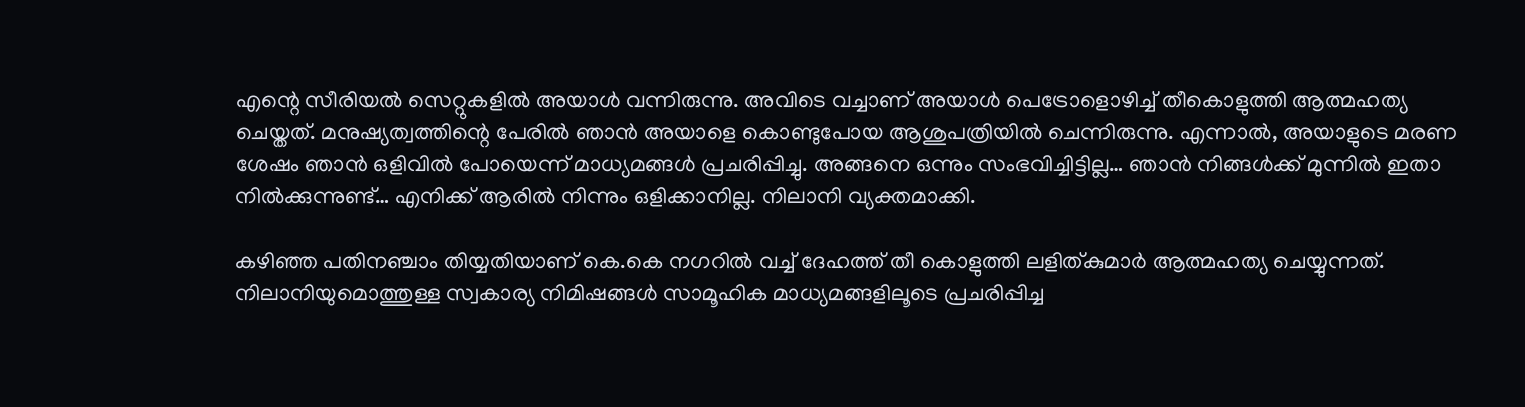എന്റെ സീരിയല്‍ സെറ്റുകളില്‍ അയാള്‍ വന്നിരുന്നു. അവിടെ വച്ചാണ് അയാള്‍ പെട്രോളൊഴിച്ച് തീകൊളുത്തി ആത്മഹത്യ ചെയ്തത്. മനുഷ്യത്വത്തിന്റെ പേരില്‍ ഞാന്‍ അയാളെ കൊണ്ടുപോയ ആശുപത്രിയില്‍ ചെന്നിരുന്നു. എന്നാല്‍, അയാളുടെ മരണ ശേഷം ഞാന്‍ ഒളിവില്‍ പോയെന്ന് മാധ്യമങ്ങള്‍ പ്രചരിപ്പിച്ചു. അങ്ങനെ ഒന്നും സംഭവിച്ചിട്ടില്ല… ഞാന്‍ നിങ്ങള്‍ക്ക് മുന്നില്‍ ഇതാ നില്‍ക്കുന്നുണ്ട്… എനിക്ക് ആരില്‍ നിന്നും ഒളിക്കാനില്ല. നിലാനി വ്യക്തമാക്കി.

കഴിഞ്ഞ പതിനഞ്ചാം തിയ്യതിയാണ് കെ.കെ നഗറില്‍ വച്ച് ദേഹത്ത് തീ കൊളുത്തി ലളിത്കുമാര്‍ ആത്മഹത്യ ചെയ്യുന്നത്. നിലാനിയുമൊത്തുള്ള സ്വകാര്യ നിമിഷങ്ങള്‍ സാമൂഹിക മാധ്യമങ്ങളിലൂടെ പ്രചരിപ്പിച്ച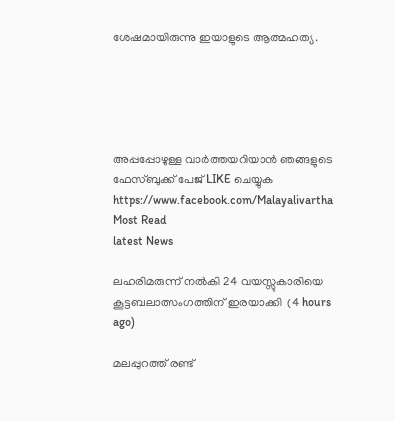ശേഷമായിരുന്നു ഇയാളുടെ ആത്മഹത്യ.





അപ്പപ്പോഴുള്ള വാര്‍ത്തയറിയാന്‍ ഞങ്ങളുടെ ഫേസ്‌ബുക്ക്‌ പേജ് LIKE ചെയ്യുക
https://www.facebook.com/Malayalivartha
Most Read
latest News

ലഹരിമരുന്ന് നല്‍കി 24 വയസ്സുകാരിയെ കൂട്ടബലാത്സംഗത്തിന് ഇരയാക്കി  (4 hours ago)

മലപ്പുറത്ത് രണ്ട്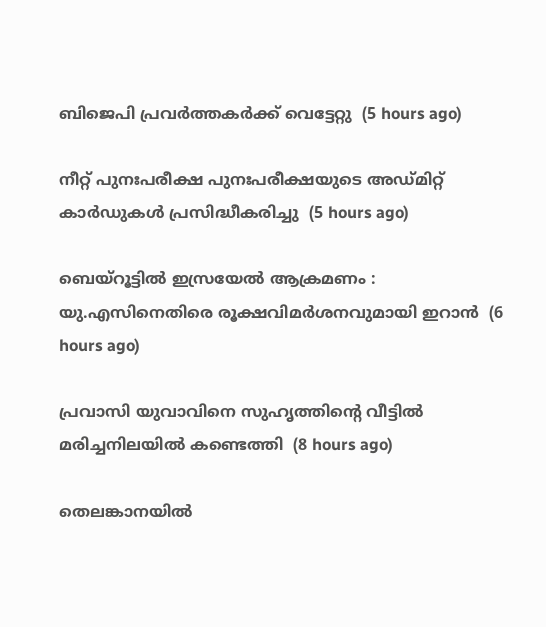ബിജെപി പ്രവര്‍ത്തകര്‍ക്ക് വെട്ടേറ്റു  (5 hours ago)

നീറ്റ് പുനഃപരീക്ഷ പുനഃപരീക്ഷയുടെ അഡ്മിറ്റ് കാര്‍ഡുകള്‍ പ്രസിദ്ധീകരിച്ചു  (5 hours ago)

ബെയ്‌റൂട്ടില്‍ ഇസ്രയേല്‍ ആക്രമണം : യു.എസിനെതിരെ രൂക്ഷവിമര്‍ശനവുമായി ഇറാന്‍  (6 hours ago)

പ്രവാസി യുവാവിനെ സുഹൃത്തിന്റെ വീട്ടില്‍ മരിച്ചനിലയില്‍ കണ്ടെത്തി  (8 hours ago)

തെലങ്കാനയില്‍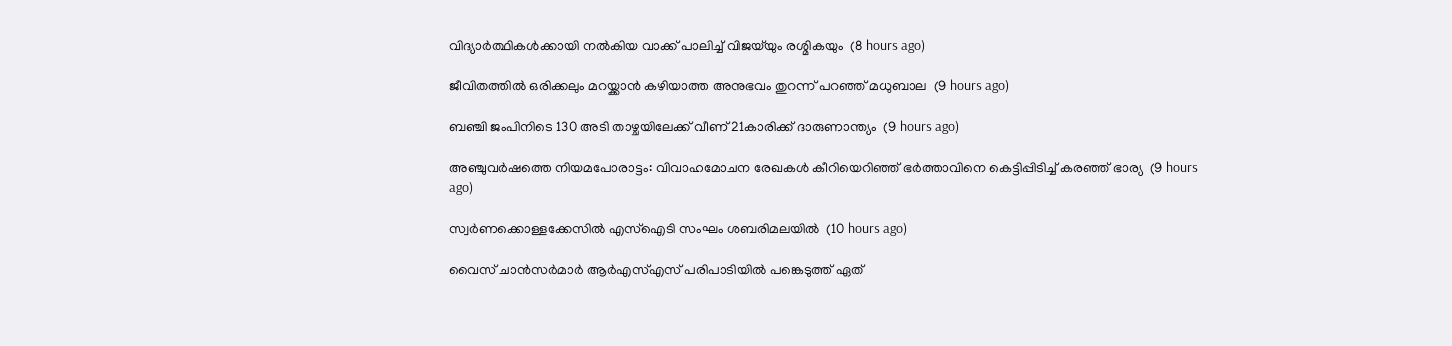വിദ്യാര്‍ത്ഥികള്‍ക്കായി നല്‍കിയ വാക്ക് പാലിച്ച് വിജയ്‌യും രശ്മികയും  (8 hours ago)

ജീവിതത്തില്‍ ഒരിക്കലും മറയ്ക്കാന്‍ കഴിയാത്ത അനുഭവം തുറന്ന് പറഞ്ഞ് മധുബാല  (9 hours ago)

ബഞ്ചി ജംപിനിടെ 130 അടി താഴ്ചയിലേക്ക് വീണ് 21കാരിക്ക് ദാരുണാന്ത്യം  (9 hours ago)

അഞ്ചുവര്‍ഷത്തെ നിയമപോരാട്ടം: വിവാഹമോചന രേഖകള്‍ കീറിയെറിഞ്ഞ് ഭര്‍ത്താവിനെ കെട്ടിപ്പിടിച്ച് കരഞ്ഞ് ഭാര്യ  (9 hours ago)

സ്വര്‍ണക്കൊള്ളക്കേസില്‍ എസ്‌ഐടി സംഘം ശബരിമലയില്‍  (10 hours ago)

വൈസ് ചാന്‍സര്‍മാര്‍ ആര്‍എസ്എസ് പരിപാടിയില്‍ പങ്കെടുത്ത് ഏത്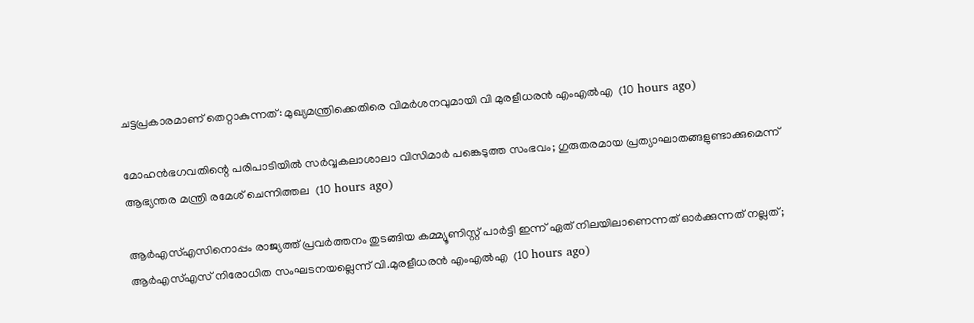ചട്ടപ്രകാരമാണ് തെറ്റാകുന്നത്: മുഖ്യമന്ത്രിക്കെതിരെ വിമര്‍ശനവുമായി വി മുരളീധരന്‍ എംഎല്‍എ  (10 hours ago)

മോഹന്‍ഭഗവതിന്റെ പരിപാടിയില്‍ സര്‍വ്വകലാശാലാ വിസിമാര്‍ പങ്കെടുത്ത സംഭവം; ഗുരുതരമായ പ്രത്യാഘാതങ്ങളുണ്ടാക്കുമെന്ന് ആഭ്യന്തര മന്ത്രി രമേശ് ചെന്നിത്തല  (10 hours ago)

ആര്‍എസ്എസിനൊപ്പം രാജ്യത്ത് പ്രവർത്തനം തുടങ്ങിയ കമ്മ്യൂണിസ്റ്റ് പാർട്ടി ഇന്ന് ഏത് നിലയിലാണെന്നത് ഓർക്കുന്നത് നല്ലത്; ആര്‍എസ്എസ് നിരോധിത സംഘടനയല്ലെന്ന് വി.മുരളീധരന്‍ എംഎല്‍എ  (10 hours ago)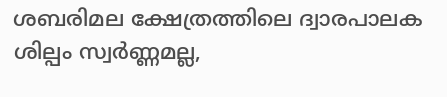ശബരിമല ക്ഷേത്രത്തിലെ ദ്വാരപാലക ശില്പം സ്വർണ്ണമല്ല,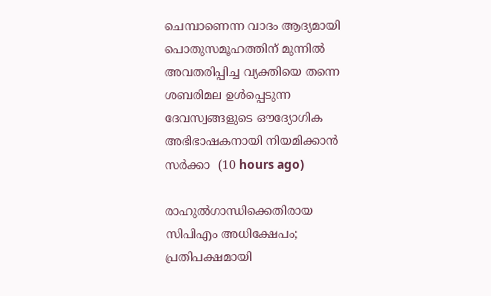ചെമ്പാണെന്ന വാദം ആദ്യമായി പൊതുസമൂഹത്തിന് മുന്നിൽ അവതരിപ്പിച്ച വ്യക്തിയെ തന്നെ ശബരിമല ഉൾപ്പെടുന്ന ദേവസ്വങ്ങളുടെ ഔദ്യോഗിക അഭിഭാഷകനായി നിയമിക്കാൻ സർക്കാ  (10 hours ago)

രാഹുൽഗാന്ധിക്കെതിരായ സിപിഎം അധിക്ഷേപം; പ്രതിപക്ഷമായി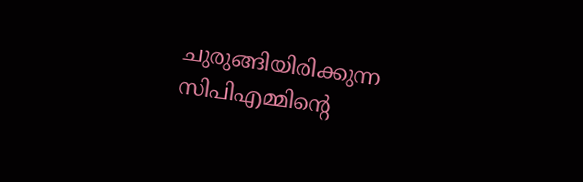ചുരുങ്ങിയിരിക്കുന്ന സിപിഎമ്മിൻ്റെ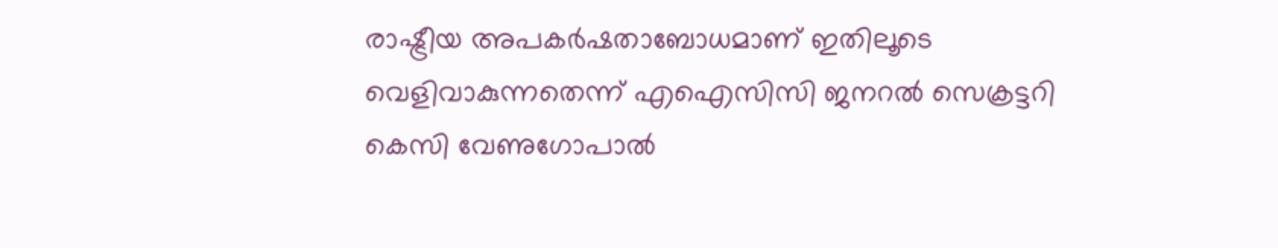രാഷ്ട്രീയ അപകർഷതാബോധമാണ് ഇതിലൂടെ വെളിവാകുന്നതെന്ന് എഐസിസി ജനറൽ സെക്രട്ടറി കെസി വേണുഗോപാൽ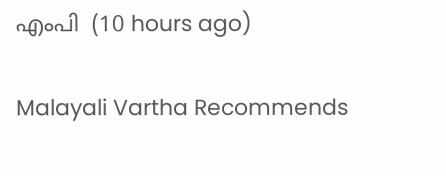എംപി  (10 hours ago)

Malayali Vartha Recommends